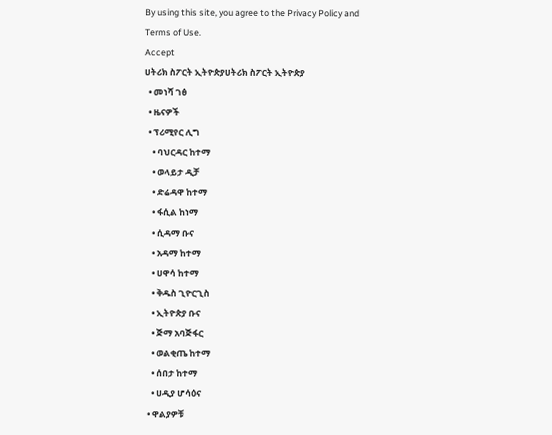By using this site, you agree to the Privacy Policy and Terms of Use.
Accept
ሀትሪክ ስፖርት ኢትዮጵያሀትሪክ ስፖርት ኢትዮጵያ
  • መነሻ ገፅ
  • ዜናዎች
  • ፕሪሚየር ሊግ
    • ባህርዳር ከተማ
    • ወላይታ ዲቻ
    • ድሬዳዋ ከተማ
    • ፋሲል ከነማ
    • ሲዳማ ቡና
    • አዳማ ከተማ
    • ሀዋሳ ከተማ
    • ቅዱስ ጊዮርጊስ
    • ኢትዮጵያ ቡና
    • ጅማ አባጅፋር
    • ወልቂጤ ከተማ
    • ሰበታ ከተማ
    • ሀዲያ ሆሳዕና
  • ዋልያዎቹ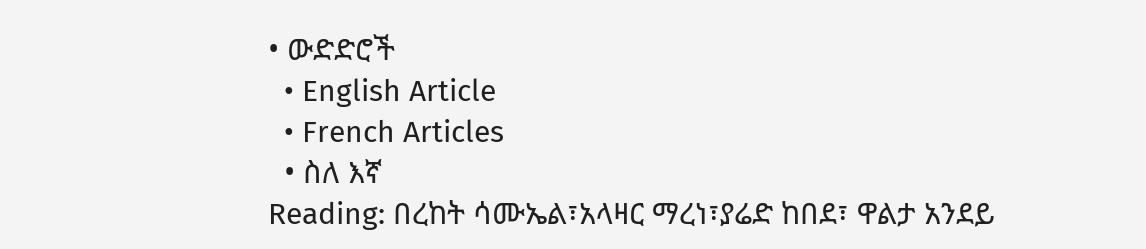• ውድድሮች
  • English Article
  • French Articles
  • ስለ እኛ
Reading: በረከት ሳሙኤል፣አላዛር ማረነ፣ያሬድ ከበደ፣ ዋልታ አንደይ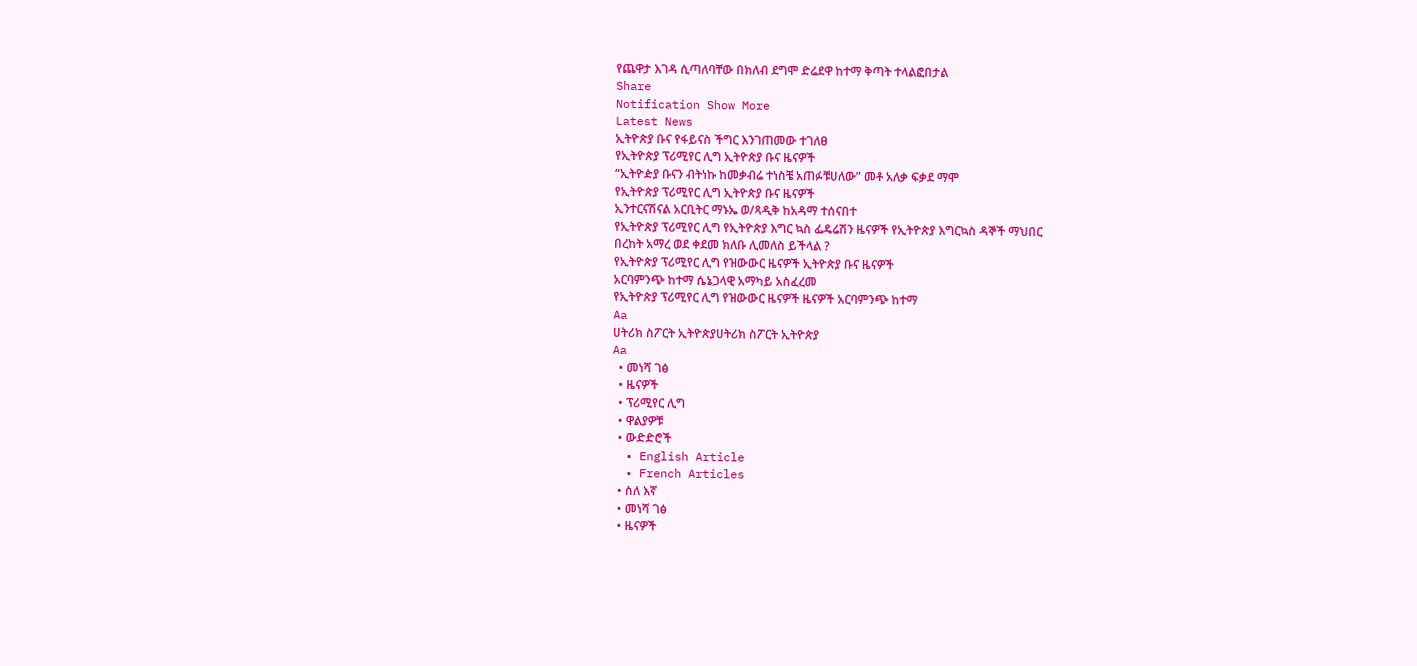የጨዋታ እገዳ ሲጣለባቸው በክለብ ደግሞ ድሬደዋ ከተማ ቅጣት ተላልፎበታል
Share
Notification Show More
Latest News
ኢትዮጵያ ቡና የፋይናስ ችግር እንገጠመው ተገለፀ
የኢትዮጵያ ፕሪሚየር ሊግ ኢትዮጵያ ቡና ዜናዎች
“ኢትዮዽያ ቡናን ብትነኩ ከመቃብሬ ተነስቼ አጠፉቹሀለው” መቶ አለቃ ፍቃደ ማሞ
የኢትዮጵያ ፕሪሚየር ሊግ ኢትዮጵያ ቡና ዜናዎች
ኢንተርናሽናል አርቢትር ማኑኤ ወ/ጻዲቅ ከአዳማ ተሰናበተ
የኢትዮጵያ ፕሪሚየር ሊግ የኢትዮጵያ እግር ኳስ ፌዴሬሽን ዜናዎች የኢትዮጵያ እግርኳስ ዳኞች ማህበር
በረከት አማረ ወደ ቀደመ ክለቡ ሊመለስ ይችላል ?
የኢትዮጵያ ፕሪሚየር ሊግ የዝውውር ዜናዎች ኢትዮጵያ ቡና ዜናዎች
አርባምንጭ ከተማ ሴኔጋላዊ አማካይ አስፈረመ
የኢትዮጵያ ፕሪሚየር ሊግ የዝውውር ዜናዎች ዜናዎች አርባምንጭ ከተማ
Aa
ሀትሪክ ስፖርት ኢትዮጵያሀትሪክ ስፖርት ኢትዮጵያ
Aa
  • መነሻ ገፅ
  • ዜናዎች
  • ፕሪሚየር ሊግ
  • ዋልያዎቹ
  • ውድድሮች
  • English Article
  • French Articles
  • ስለ እኛ
  • መነሻ ገፅ
  • ዜናዎች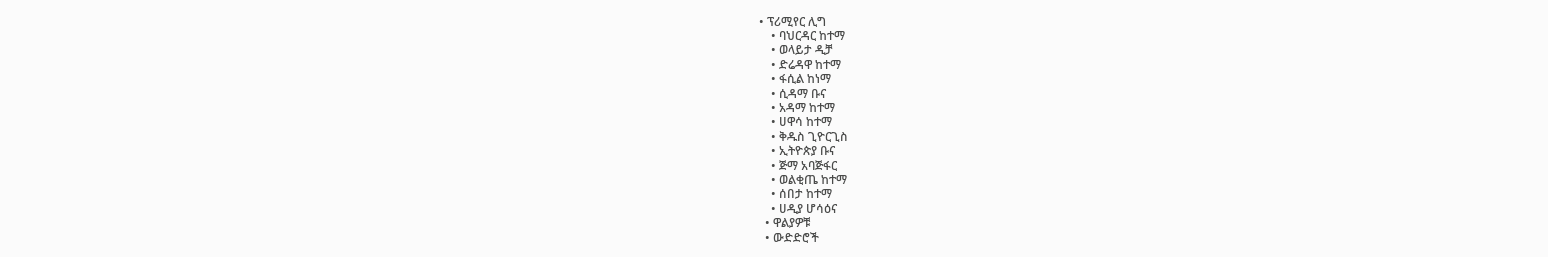• ፕሪሚየር ሊግ
    • ባህርዳር ከተማ
    • ወላይታ ዲቻ
    • ድሬዳዋ ከተማ
    • ፋሲል ከነማ
    • ሲዳማ ቡና
    • አዳማ ከተማ
    • ሀዋሳ ከተማ
    • ቅዱስ ጊዮርጊስ
    • ኢትዮጵያ ቡና
    • ጅማ አባጅፋር
    • ወልቂጤ ከተማ
    • ሰበታ ከተማ
    • ሀዲያ ሆሳዕና
  • ዋልያዎቹ
  • ውድድሮች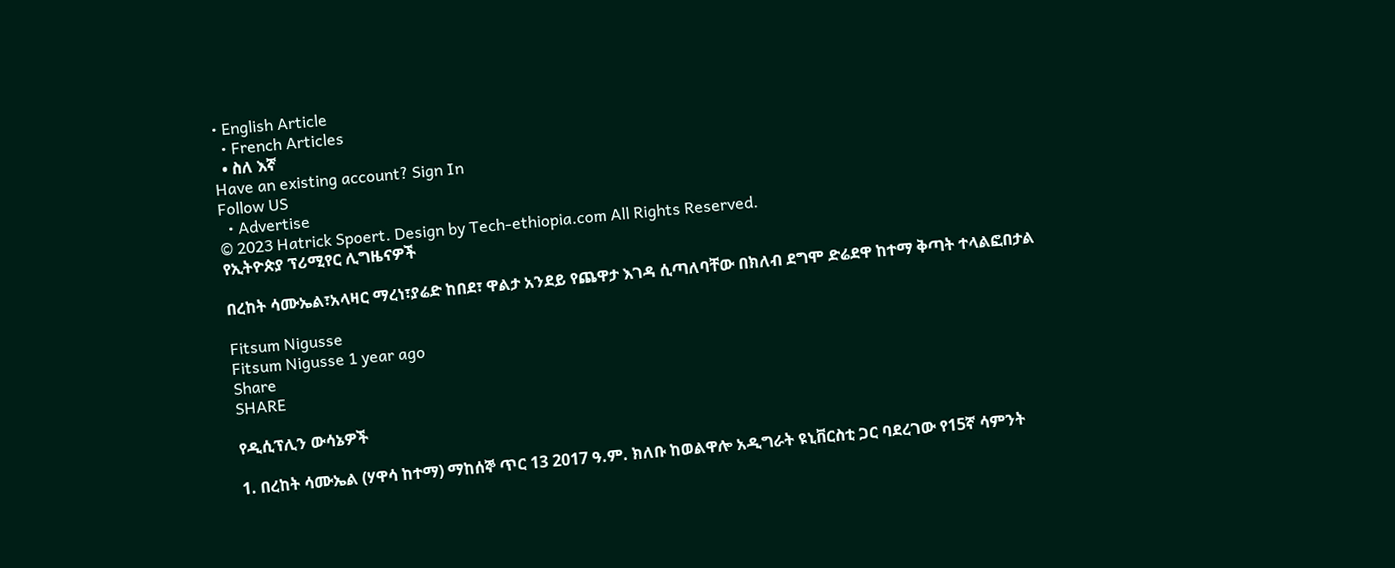• English Article
  • French Articles
  • ስለ እኛ
Have an existing account? Sign In
Follow US
  • Advertise
© 2023 Hatrick Spoert. Design by Tech-ethiopia.com All Rights Reserved.
የኢትዮጵያ ፕሪሚየር ሊግዜናዎች

በረከት ሳሙኤል፣አላዛር ማረነ፣ያሬድ ከበደ፣ ዋልታ አንደይ የጨዋታ እገዳ ሲጣለባቸው በክለብ ደግሞ ድሬደዋ ከተማ ቅጣት ተላልፎበታል

Fitsum Nigusse
Fitsum Nigusse 1 year ago
Share
SHARE

የዲሲፕሊን ውሳኔዎች

1. በረከት ሳሙኤል (ሃዋሳ ከተማ) ማከሰኞ ጥር 13 2017 ዓ.ም. ክለቡ ከወልዋሎ አዲግራት ዩኒቨርስቲ ጋር ባደረገው የ15ኛ ሳምንት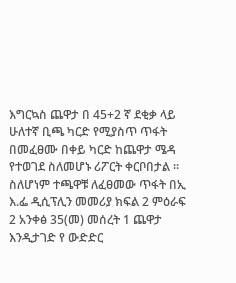እግርኳስ ጨዋታ በ 45+2 ኛ ደቂቃ ላይ ሁለተኛ ቢጫ ካርድ የሚያስጥ ጥፋት በመፈፀሙ በቀይ ካርድ ከጨዋታ ሜዳ የተወገደ ስለመሆኑ ሪፖርት ቀርቦበታል ። ስለሆነም ተጫዋቹ ለፈፀመው ጥፋት በኢ እ.ፌ ዲሲፕሊን መመሪያ ክፍል 2 ምዕራፍ 2 አንቀፅ 35(መ) መሰረት 1 ጨዋታ እንዲታገድ የ ውድድር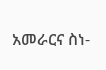አመራርና ስነ-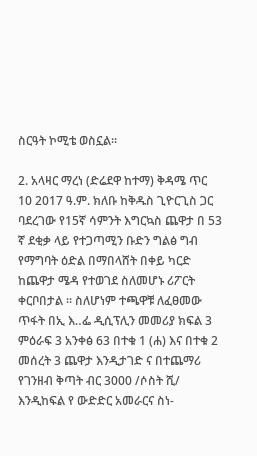ስርዓት ኮሚቴ ወስኗል።

2. አላዛር ማረነ (ድሬደዋ ከተማ) ቅዳሜ ጥር 10 2017 ዓ.ም. ክለቡ ከቅዱስ ጊዮርጊስ ጋር ባደረገው የ15ኛ ሳምንት እግርኳስ ጨዋታ በ 53 ኛ ደቂቃ ላይ የተጋጣሚን ቡድን ግልፅ ግብ የማግባት ዕድል በማበላሸት በቀይ ካርድ ከጨዋታ ሜዳ የተወገደ ስለመሆኑ ሪፖርት ቀርቦበታል ። ስለሆነም ተጫዋቹ ለፈፀመው ጥፋት በኢ እ‥ፌ ዲሲፕሊን መመሪያ ክፍል 3 ምዕራፍ 3 አንቀፅ 63 በተቁ 1 (ሐ) እና በተቁ 2 መሰረት 3 ጨዋታ እንዲታገድ ና በተጨማሪ የገንዘብ ቅጣት ብር 3000 /ሶስት ሺ/ እንዲከፍል የ ውድድር አመራርና ስነ-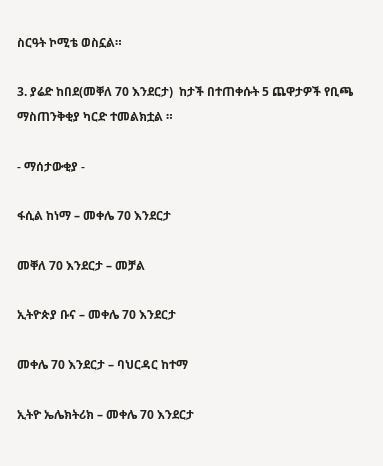ስርዓት ኮሚቴ ወስኗል።

3. ያሬድ ከበደ(መቐለ 70 እንደርታ)  ከታች በተጠቀሱት 5 ጨዋታዎች የቢጫ ማስጠንቅቂያ ካርድ ተመልክቷል ።

- ማሰታውቂያ -

ፋሲል ከነማ – መቀሌ 70 እንደርታ

መቐለ 70 እንደርታ – መቻል

ኢትዮጵያ ቡና – መቀሌ 70 እንደርታ

መቀሌ 70 እንደርታ – ባህርዳር ከተማ

ኢትዮ ኤሌክትሪክ – መቀሌ 70 እንደርታ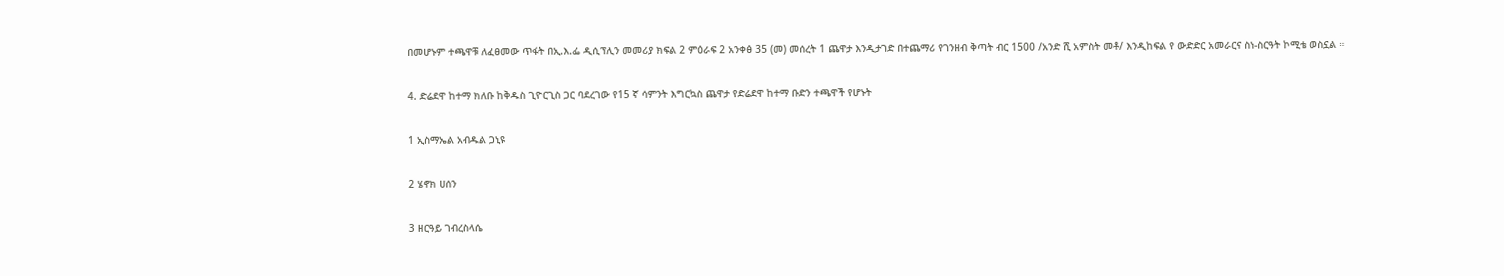በመሆኑም ተጫዋቹ ለፈፀመው ጥፋት በኢ.እ.ፌ ዲሲፕሊን መመሪያ ክፍል 2 ምዕራፍ 2 አንቀፅ 35 (መ) መሰረት 1 ጨዋታ እንዲታገድ በተጨማሪ የገንዘብ ቅጣት ብር 1500 /አንድ ሺ አምስት መቶ/ እንዲከፍል የ ውድድር አመራርና ስነ-ስርዓት ኮሚቴ ወስኗል ።

4. ድሬደዋ ከተማ ክለቡ ከቅዱስ ጊዮርጊስ ጋር ባደረገው የ15 ኛ ሳምንት እግርኳስ ጨዋታ የድሬደዋ ከተማ ቡድን ተጫዋች የሆኑት

1 ኢስማኤል አብዱል ጋኒዩ

2 ሄኖክ ሀሰን

3 ዘርዓይ ገብረስላሴ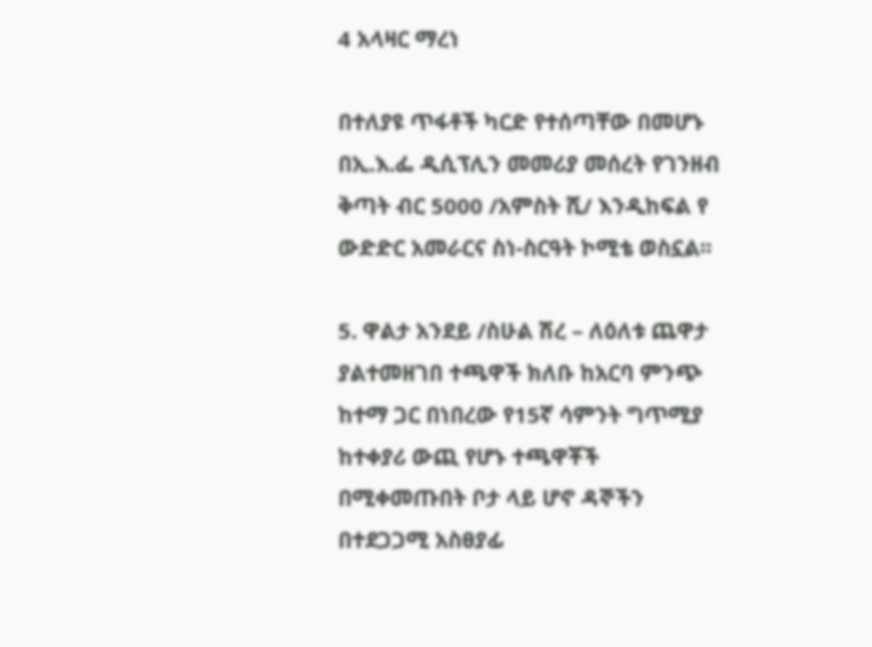4 አላዛር ማረነ

በተለያዩ ጥፋቶች ካርድ የተሰጣቸው በመሆኑ በኢ.እ.ፌ ዲሲፕሊን መመሪያ መሰረት የገንዘብ ቅጣት ብር 5000 /አምስት ሺ/ እንዲከፍል የ ውድድር አመራርና ስነ-ስርዓት ኮሚቴ ወስኗል፡፡

5. ዋልታ አንደይ /ስሁል ሽረ – ለዕለቱ ጨዋታ ያልተመዘገበ ተጫዋች ክለቡ ከአርባ ምንጭ ከተማ ጋር በነበረው የ15ኛ ሳምንት ግጥሚያ ከተቀያሪ ውጪ የሆኑ ተጫዋቾች በሚቀመጡበት ቦታ ላይ ሆኖ ዳኞችን በተደጋጋሚ አስፀያፊ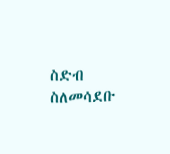ስድብ ስለመሳደቡ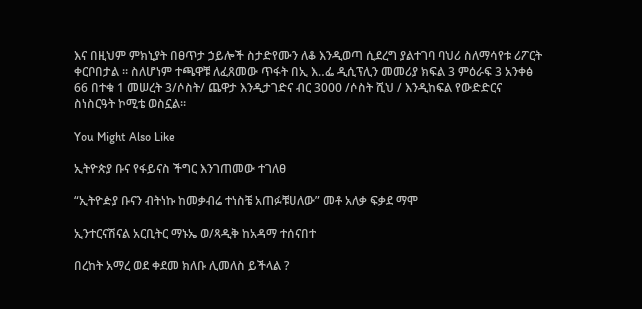እና በዚህም ምክኒያት በፀጥታ ኃይሎች ስታድየሙን ለቆ እንዲወጣ ሲደረግ ያልተገባ ባህሪ ስለማሳየቱ ሪፖርት ቀርቦበታል ። ስለሆነም ተጫዋቹ ለፈጸመው ጥፋት በኢ እ‥ፌ ዲሲፕሊን መመሪያ ክፍል 3 ምዕራፍ 3 አንቀፅ 66 በተቁ 1 መሠረት 3/ሶስት/ ጨዋታ እንዲታገድና ብር 3000 /ሶስት ሺህ / እንዲከፍል የውድድርና ስነስርዓት ኮሚቴ ወስኗል።

You Might Also Like

ኢትዮጵያ ቡና የፋይናስ ችግር እንገጠመው ተገለፀ

“ኢትዮዽያ ቡናን ብትነኩ ከመቃብሬ ተነስቼ አጠፉቹሀለው” መቶ አለቃ ፍቃደ ማሞ

ኢንተርናሽናል አርቢትር ማኑኤ ወ/ጻዲቅ ከአዳማ ተሰናበተ

በረከት አማረ ወደ ቀደመ ክለቡ ሊመለስ ይችላል ?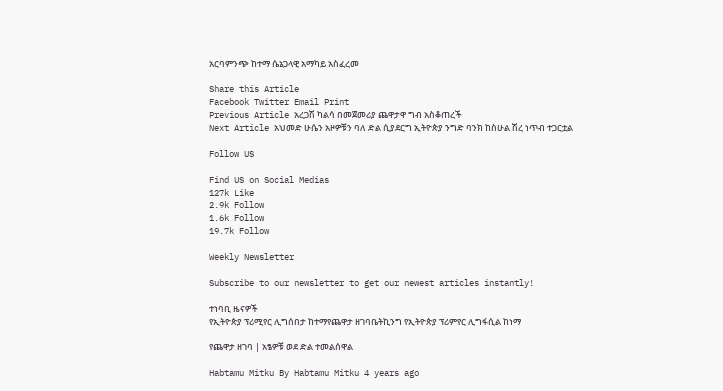አርባምንጭ ከተማ ሴኔጋላዊ አማካይ አስፈረመ

Share this Article
Facebook Twitter Email Print
Previous Article አረጋሽ ካልሳ በመጀመሪያ ጨዋታዋ ግብ አስቆጠረች
Next Article አህመድ ሁሴን አዞዎቹን ባለ ድል ሲያደርግ ኢትዮጵያ ንግድ ባንክ ከስሁል ሽረ ነጥብ ተጋርቷል

Follow US

Find US on Social Medias
127k Like
2.9k Follow
1.6k Follow
19.7k Follow

Weekly Newsletter

Subscribe to our newsletter to get our newest articles instantly!

ተነባቢ ዜናዎች
የኢትዮጵያ ፕሪሚየር ሊግሰበታ ከተማየጨዋታ ዘገባቤትኪንግ የኢትዮጵያ ፕሪምየር ሊግፋሲል ከነማ

የጨዋታ ዘገባ | አፄዎቹ ወደ ድል ተመልሰዋል

Habtamu Mitku By Habtamu Mitku 4 years ago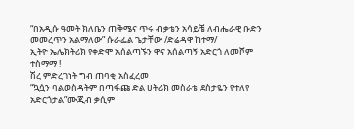“በአዲሱ ዓመት ክለቤን ጠቅሜና ጥሩ ብቃቴን አሳይቼ ለብሔራዊ ቡድን መመረጥን አልማለው” ሱራፌል ጌታቸው /ድሬዳዋ ከተማ/
ኢትዮ ኤሌክትሪክ የቀድሞ አሰልጣኙን ዋና አሰልጣኝ አድርጎ ለመሾም ተስማማ !
ሽረ ምድረገነት ግብ ጠባቂ አስፈረመ
“ኳሷን ባልወስዳትም በጣፋጩ ድል ሀትሪክ መስራቴ ደስታዬን የተለየ አድርጎታል”ሙጂብ ቃሲም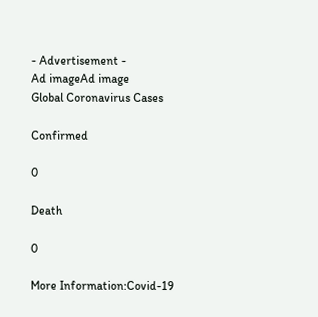- Advertisement -
Ad imageAd image
Global Coronavirus Cases

Confirmed

0

Death

0

More Information:Covid-19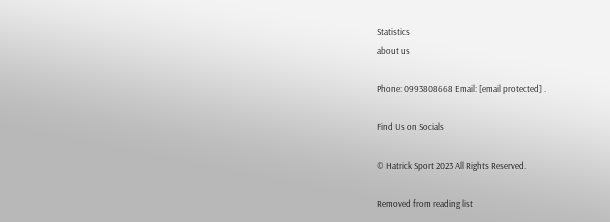Statistics
about us

Phone: 0993808668 Email: [email protected] .

Find Us on Socials

© Hatrick Sport 2023 All Rights Reserved.

Removed from reading list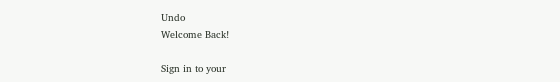Undo
Welcome Back!

Sign in to your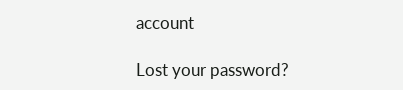account

Lost your password?